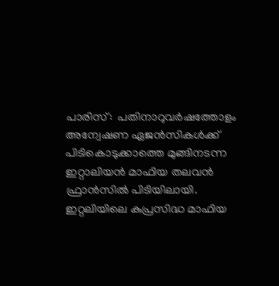പാരിസ്:  പതിനാറുവര്‍ഷത്തോളം അന്വേഷണ ഏജന്‍സികള്‍ക്ക് പിടികൊടുക്കാത്തെ മുങ്ങിനടന്ന ഇറ്റാലിയന്‍ മാഫിയ തലവന്‍ ഫ്രാന്‍സില്‍ പിടിയിലായി. ഇറ്റലിയിലെ കുപ്രസിദ്ധ മാഫിയ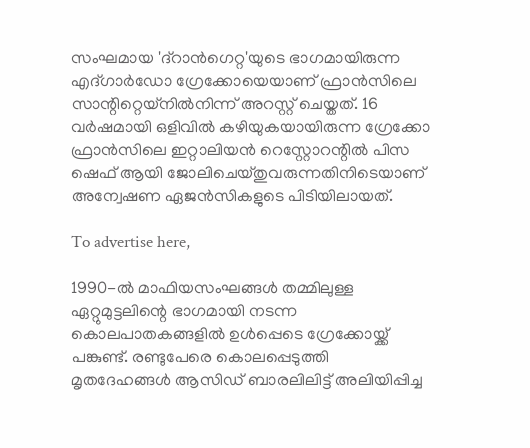സംഘമായ 'ദ്‌റാന്‍ഗെറ്റ'യുടെ ഭാഗമായിരുന്ന എദ്ഗാര്‍ഡോ ഗ്രേക്കോയെയാണ് ഫ്രാന്‍സിലെ സാന്റിറ്റെയ്‌നില്‍നിന്ന് അറസ്റ്റ് ചെയ്തത്. 16 വര്‍ഷമായി ഒളിവില്‍ കഴിയുകയായിരുന്ന ഗ്രേക്കോ ഫ്രാന്‍സിലെ ഇറ്റാലിയന്‍ റെസ്റ്റോറന്റില്‍ പിസ ഷെഫ് ആയി ജോലിചെയ്തുവരുന്നതിനിടെയാണ് അന്വേഷണ ഏജന്‍സികളുടെ പിടിയിലായത്.

To advertise here,

1990-ല്‍ മാഫിയസംഘങ്ങള്‍ തമ്മിലുള്ള ഏറ്റുമുട്ടലിന്റെ ഭാഗമായി നടന്ന കൊലപാതകങ്ങളില്‍ ഉള്‍പ്പെടെ ഗ്രേക്കോയ്ക്ക് പങ്കുണ്ട്. രണ്ടുപേരെ കൊലപ്പെടുത്തി മൃതദേഹങ്ങള്‍ ആസിഡ് ബാരലിലിട്ട് അലിയിപ്പിച്ച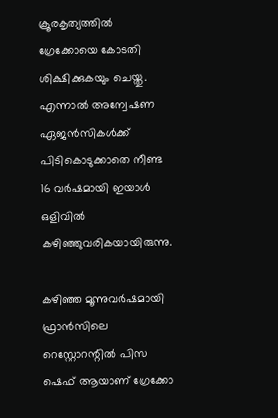ക്രൂരകൃത്യത്തില്‍ ഗ്രേക്കോയെ കോടതി ശിക്ഷിക്കുകയും ചെയ്തു. എന്നാല്‍ അന്വേഷണ ഏജന്‍സികള്‍ക്ക് പിടികൊടുക്കാതെ നീണ്ട 16 വര്‍ഷമായി ഇയാള്‍ ഒളിവില്‍ കഴിഞ്ഞുവരികയായിരുന്നു.

കഴിഞ്ഞ മൂന്നുവര്‍ഷമായി ഫ്രാന്‍സിലെ റെസ്റ്റോറന്റില്‍ പിസ ഷെഫ് ആയാണ് ഗ്രേക്കോ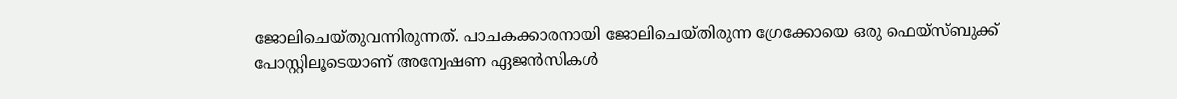ജോലിചെയ്തുവന്നിരുന്നത്. പാചകക്കാരനായി ജോലിചെയ്തിരുന്ന ഗ്രേക്കോയെ ഒരു ഫെയ്‌സ്ബുക്ക് പോസ്റ്റിലൂടെയാണ് അന്വേഷണ ഏജന്‍സികള്‍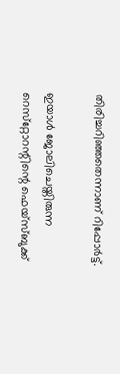തിരിച്ചറിഞ്ഞതെന്നാണ് റിപ്പോര്‍ട്ട്.

ഇയാള്‍ ജോലിചെയ്തിരുന്ന റെസ്‌റ്റോറന്റിന്റെ ഫെയ്‌സ്ബുക്ക്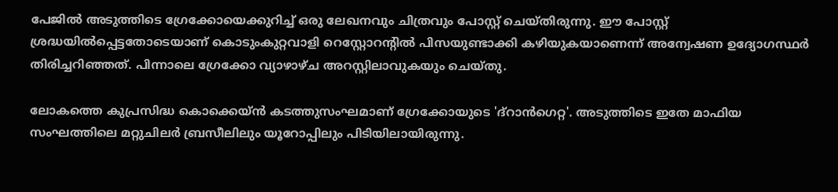പേജില്‍ അടുത്തിടെ ഗ്രേക്കോയെക്കുറിച്ച് ഒരു ലേഖനവും ചിത്രവും പോസ്റ്റ് ചെയ്തിരുന്നു. ഈ പോസ്റ്റ് ശ്രദ്ധയില്‍പ്പെട്ടതോടെയാണ് കൊടുംകുറ്റവാളി റെസ്റ്റോറന്റില്‍ പിസയുണ്ടാക്കി കഴിയുകയാണെന്ന് അന്വേഷണ ഉദ്യോഗസ്ഥര്‍ തിരിച്ചറിഞ്ഞത്. പിന്നാലെ ഗ്രേക്കോ വ്യാഴാഴ്ച അറസ്റ്റിലാവുകയും ചെയ്തു.

ലോകത്തെ കുപ്രസിദ്ധ കൊക്കെയ്ന്‍ കടത്തുസംഘമാണ് ഗ്രേക്കോയുടെ 'ദ്‌റാന്‍ഗെറ്റ'. അടുത്തിടെ ഇതേ മാഫിയ സംഘത്തിലെ മറ്റുചിലര്‍ ബ്രസീലിലും യൂറോപ്പിലും പിടിയിലായിരുന്നു.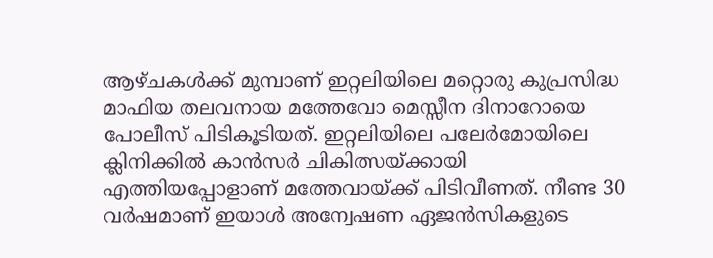ആഴ്ചകള്‍ക്ക് മുമ്പാണ് ഇറ്റലിയിലെ മറ്റൊരു കുപ്രസിദ്ധ മാഫിയ തലവനായ മത്തേവോ മെസ്സീന ദിനാറോയെ പോലീസ് പിടികൂടിയത്. ഇറ്റലിയിലെ പലേര്‍മോയിലെ ക്ലിനിക്കില്‍ കാന്‍സര്‍ ചികിത്സയ്ക്കായി എത്തിയപ്പോളാണ് മത്തേവായ്ക്ക് പിടിവീണത്. നീണ്ട 30 വര്‍ഷമാണ് ഇയാള്‍ അന്വേഷണ ഏജന്‍സികളുടെ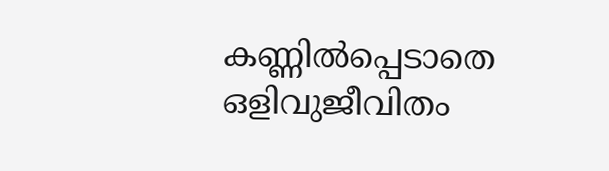കണ്ണില്‍പ്പെടാതെ ഒളിവുജീവിതം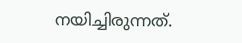നയിച്ചിരുന്നത്.